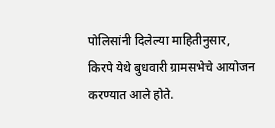पोलिसांनी दिलेल्या माहितीनुसार, किरपे येथे बुधवारी ग्रामसभेचे आयोजन करण्यात आले होते.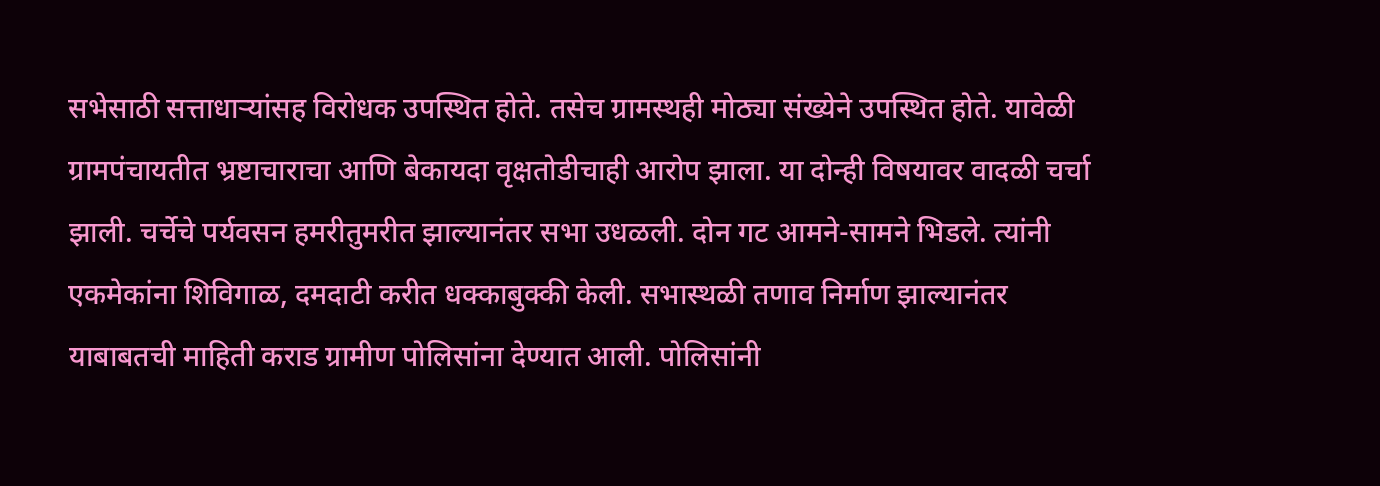सभेसाठी सत्ताधाऱ्यांसह विरोधक उपस्थित होते. तसेच ग्रामस्थही मोठ्या संख्येने उपस्थित होते. यावेळी ग्रामपंचायतीत भ्रष्टाचाराचा आणि बेकायदा वृक्षतोडीचाही आरोप झाला. या दोन्ही विषयावर वादळी चर्चा झाली. चर्चेचे पर्यवसन हमरीतुमरीत झाल्यानंतर सभा उधळली. दोन गट आमने-सामने भिडले. त्यांनी एकमेकांना शिविगाळ, दमदाटी करीत धक्काबुक्की केली. सभास्थळी तणाव निर्माण झाल्यानंतर याबाबतची माहिती कराड ग्रामीण पोलिसांना देण्यात आली. पोलिसांनी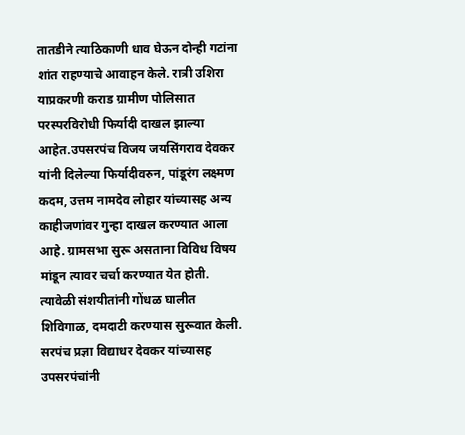तातडीने त्याठिकाणी धाव घेऊन दोन्ही गटांना शांत राहण्याचे आवाहन केले. रात्री उशिरा याप्रकरणी कराड ग्रामीण पोलिसात परस्परविरोधी फिर्यादी दाखल झाल्या आहेत.उपसरपंच विजय जयसिंगराव देवकर यांनी दिलेल्या फिर्यादीवरुन, पांडूरंग लक्ष्मण कदम, उत्तम नामदेव लोहार यांच्यासह अन्य काहीजणांवर गुन्हा दाखल करण्यात आला आहे. ग्रामसभा सुरू असताना विविध विषय मांडून त्यावर चर्चा करण्यात येत होती. त्यावेळी संशयीतांनी गोंधळ घालीत शिविगाळ, दमदाटी करण्यास सुरूवात केली. सरपंच प्रज्ञा विद्याधर देवकर यांच्यासह उपसरपंचांनी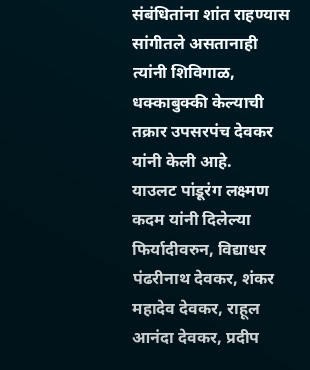संबंधितांना शांत राहण्यास सांगीतले असतानाही त्यांनी शिविगाळ, धक्काबुक्की केल्याची तक्रार उपसरपंच देवकर यांनी केली आहे.
याउलट पांडूरंग लक्ष्मण कदम यांनी दिलेल्या फिर्यादीवरुन, विद्याधर पंढरीनाथ देवकर, शंकर महादेव देवकर, राहूल आनंदा देवकर, प्रदीप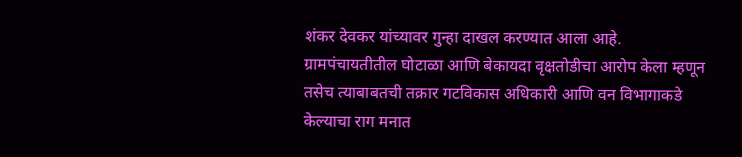शंकर देवकर यांच्यावर गुन्हा दाखल करण्यात आला आहे. ग्रामपंचायतीतील घोटाळा आणि बेकायदा वृक्षतोडीचा आरोप केला म्हणून तसेच त्याबाबतची तक्रार गटविकास अधिकारी आणि वन विभागाकडे केल्याचा राग मनात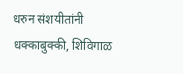धरुन संशयीतांनी धक्काबुक्की, शिविगाळ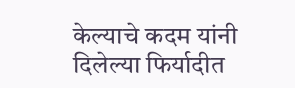केल्याचे कदम यांनी दिलेल्या फिर्यादीत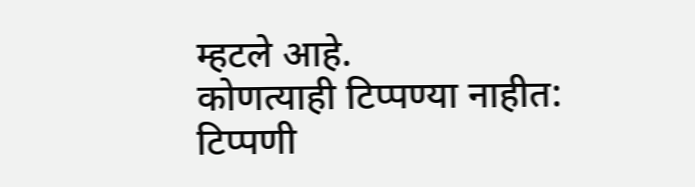म्हटले आहे.
कोणत्याही टिप्पण्या नाहीत:
टिप्पणी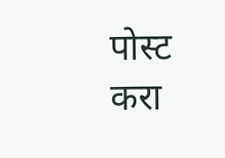पोस्ट करा